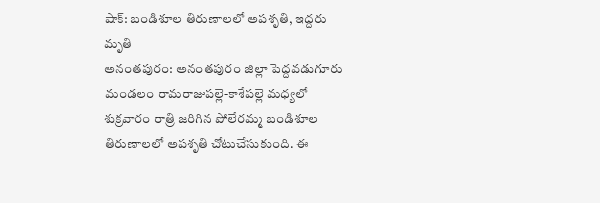షాక్: బండిశూల తిరుణాలలో అపశృతి, ఇద్దరు మృతి
అనంతపురం: అనంతపురం జిల్లా పెద్దవడుగూరు మండలం రామరాజుపల్లె-కాశేపల్లె మధ్యలో శుక్రవారం రాత్రి జరిగిన పోలేరమ్మ బండిశూల తిరుణాలలో అపశృతి చోటుచేసుకుంది. ఈ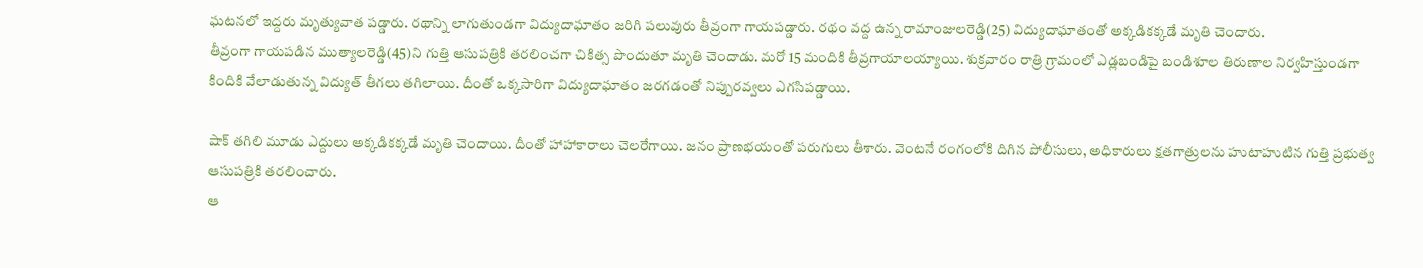ఘటనలో ఇద్దరు మృత్యువాత పడ్డారు. రథాన్ని లాగుతుండగా విద్యుదాఘాతం జరిగి పలువురు తీవ్రంగా గాయపడ్డారు. రథం వద్ద ఉన్న రామాంజులరెడ్డి(25) విద్యుదాఘాతంతో అక్కడికక్కడే మృతి చెందారు.
తీవ్రంగా గాయపడిన ముత్యాలరెడ్డి(45)ని గుత్తి ఆసుపత్రికి తరలించగా చికిత్స పొందుతూ మృతి చెందాడు. మరో 15 మందికి తీవ్రగాయాలయ్యాయి. శుక్రవారం రాత్రి గ్రామంలో ఎడ్లబండిపై బండిశూల తిరుణాల నిర్వహిస్తుండగా కిందికి వేలాడుతున్న విద్యుత్ తీగలు తగిలాయి. దీంతో ఒక్కసారిగా విద్యుదాఘాతం జరగడంతో నిప్పురవ్వలు ఎగసిపడ్డాయి.

షాక్ తగిలి మూడు ఎద్దులు అక్కడికక్కడే మృతి చెందాయి. దీంతో హాహాకారాలు చెలరేగాయి. జనం ప్రాణభయంతో పరుగులు తీశారు. వెంటనే రంగంలోకి దిగిన పోలీసులు, అధికారులు క్షతగాత్రులను హుటాహుటిన గుత్తి ప్రభుత్వ ఆసుపత్రికి తరలించారు.
ఆ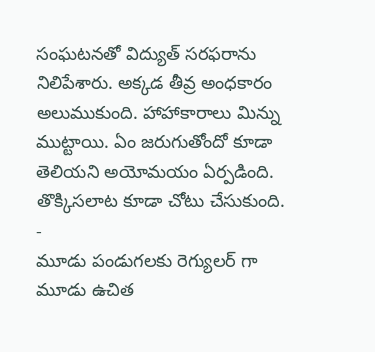సంఘటనతో విద్యుత్ సరఫరాను నిలిపేశారు. అక్కడ తీవ్ర అంధకారం అలుముకుంది. హాహాకారాలు మిన్ను ముట్టాయి. ఏం జరుగుతోందో కూడా తెలియని అయోమయం ఏర్పడింది. తొక్కిసలాట కూడా చోటు చేసుకుంది.
-
మూడు పండుగలకు రెగ్యులర్ గా మూడు ఉచిత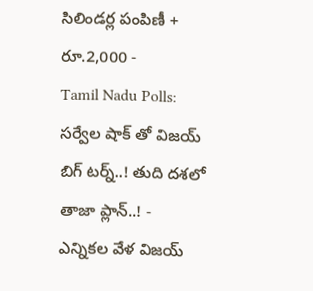సిలిండర్ల పంపిణీ + రూ.2,000 -
Tamil Nadu Polls: సర్వేల షాక్ తో విజయ్ బిగ్ టర్న్..! తుది దశలో తాజా ప్లాన్..! -
ఎన్నికల వేళ విజయ్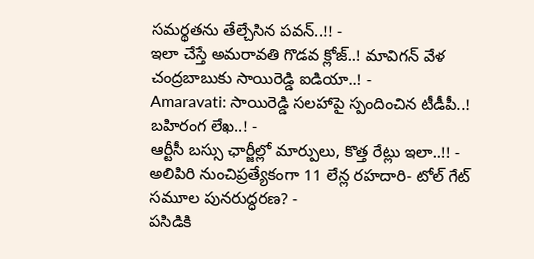సమర్థతను తేల్చేసిన పవన్..!! -
ఇలా చేస్తే అమరావతి గొడవ క్లోజ్..! మావిగన్ వేళ చంద్రబాబుకు సాయిరెడ్డి ఐడియా..! -
Amaravati: సాయిరెడ్డి సలహాపై స్పందించిన టీడీపీ..! బహిరంగ లేఖ..! -
ఆర్టీసీ బస్సు ఛార్జీల్లో మార్పులు, కొత్త రేట్లు ఇలా..!! -
అలిపిరి నుంచిప్రత్యేకంగా 11 లేన్ల రహదారి- టోల్ గేట్ సమూల పునరుద్ధరణ? -
పసిడికి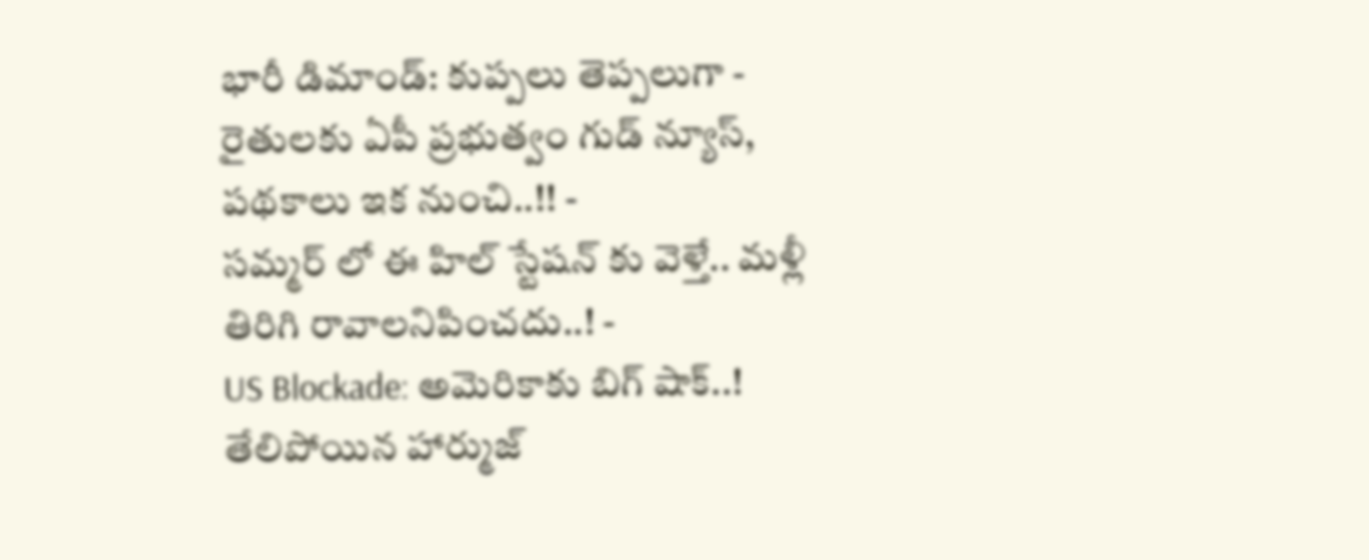భారీ డిమాండ్: కుప్పలు తెప్పలుగా -
రైతులకు ఏపీ ప్రభుత్వం గుడ్ న్యూస్, పథకాలు ఇక నుంచి..!! -
సమ్మర్ లో ఈ హిల్ స్టేషన్ కు వెళ్తే.. మళ్లీ తిరిగి రావాలనిపించదు..! -
US Blockade: అమెరికాకు బిగ్ షాక్..! తేలిపోయిన హార్ముజ్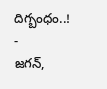దిగ్బంధం..! -
జగన్,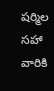షర్మిల సహా వారికి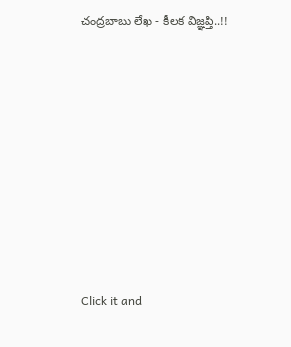చంద్రబాబు లేఖ - కీలక విజ్ఞప్తి..!!












Click it and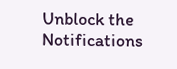Unblock the Notifications